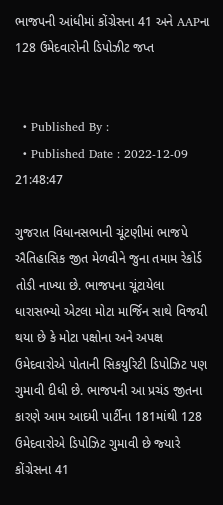ભાજપની આંધીમાં કોંગ્રેસના 41 અને AAPના 128 ઉમેદવારોની ડિપોઝીટ જપ્ત


  • Published By :
  • Published Date : 2022-12-09 21:48:47

ગુજરાત વિધાનસભાની ચૂંટણીમાં ભાજપે ઐતિહાસિક જીત મેળવીને જુના તમામ રેકોર્ડ તોડી નાખ્યા છે. ભાજપના ચૂંટાયેલા ધારાસભ્‍યો એટલા મોટા માર્જિન સાથે વિજયી થયા છે કે મોટા પક્ષોના અને અપક્ષ ઉમેદવારોએ પોતાની સિકયુરિટી ડિપોઝિટ પણ ગુમાવી દીધી છે. ભાજપની આ પ્રચંડ જીતના કારણે આમ આદમી પાર્ટીના 181માંથી 128 ઉમેદવારોએ ડિપોઝિટ ગુમાવી છે જ્‍યારે કોંગ્રેસના 41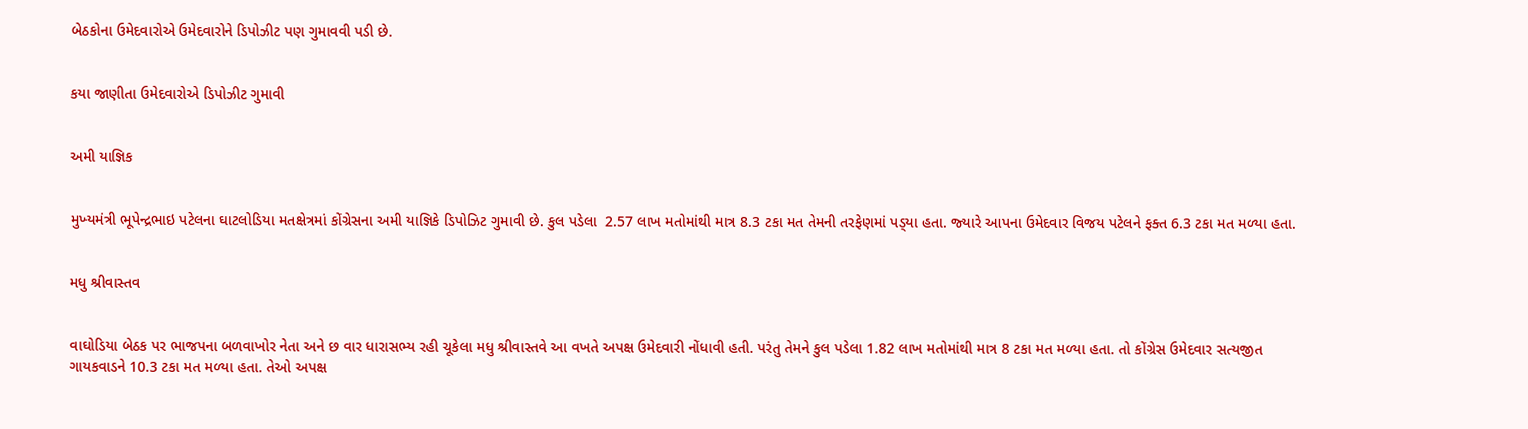બેઠકોના ઉમેદવારોએ ઉમેદવારોને ડિપોઝીટ પણ ગુમાવવી પડી છે.


કયા જાણીતા ઉમેદવારોએ ડિપોઝીટ ગુમાવી


અમી યાજ્ઞિક


મુખ્‍યમંત્રી ભૂપેન્‍દ્રભાઇ પટેલના ઘાટલોડિયા મતક્ષેત્રમાં કોંગ્રેસના અમી યાજ્ઞિકે ડિપોઝિટ ગુમાવી છે. કુલ પડેલા  2.57 લાખ મતોમાંથી માત્ર 8.3 ટકા મત તેમની તરફેણમાં પડ્‍યા હતા. જ્‍યારે આપના ઉમેદવાર વિજય પટેલને ફક્‍ત 6.3 ટકા મત મળ્‍યા હતા.


મધુ શ્રીવાસ્‍તવ


વાઘોડિયા બેઠક પર ભાજપના બળવાખોર નેતા અને છ વાર ધારાસભ્‍ય રહી ચૂકેલા મધુ શ્રીવાસ્‍તવે આ વખતે અપક્ષ ઉમેદવારી નોંધાવી હતી. પરંતુ તેમને કુલ પડેલા 1.82 લાખ મતોમાંથી માત્ર 8 ટકા મત મળ્‍યા હતા. તો કોંગ્રેસ ઉમેદવાર સત્‍યજીત ગાયકવાડને 10.3 ટકા મત મળ્‍યા હતા. તેઓ અપક્ષ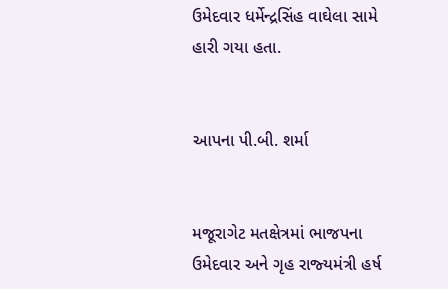ઉમેદવાર ધર્મેન્‍દ્રસિંહ વાઘેલા સામે હારી ગયા હતા.


આપના પી.બી. શર્મા


મજૂરાગેટ મતક્ષેત્રમાં ભાજપના ઉમેદવાર અને ગૃહ રાજ્‍યમંત્રી હર્ષ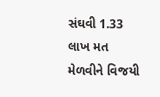સંઘવી 1.33 લાખ મત મેળવીને વિજયી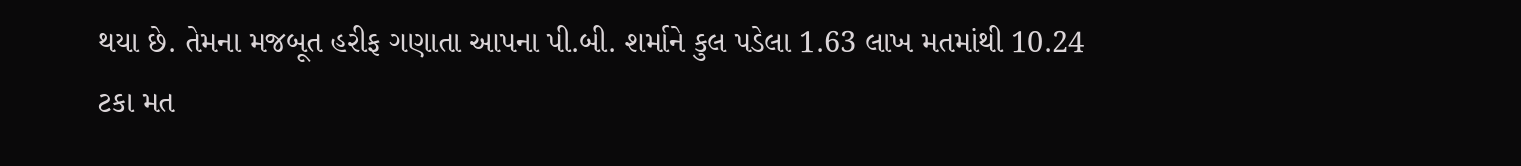થયા છે. તેમના મજબૂત હરીફ ગણાતા આપના પી.બી. શર્માને કુલ પડેલા 1.63 લાખ મતમાંથી 10.24 ટકા મત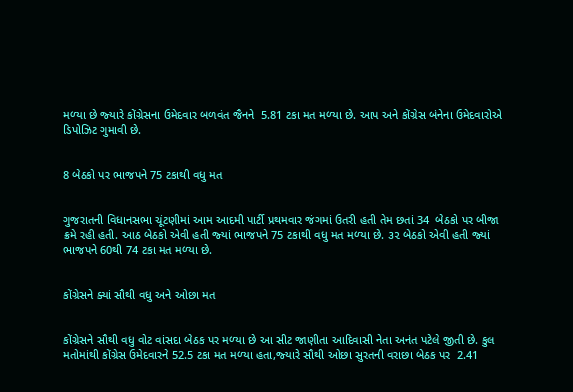મળ્‍યા છે જ્‍યારે કોંગ્રેસના ઉમેદવાર બળવંત જૈનને  5.81 ટકા મત મળ્‍યા છે. આપ અને કોંગ્રેસ બંનેના ઉમેદવારોએ ડિપોઝિટ ગુમાવી છે.


8 બેઠકો પર ભાજપને 75 ટકાથી વધુ મત


ગુજરાતની વિધાનસભા ચૂંટણીમાં આમ આદમી પાર્ટી પ્રથમવાર જંગમાં ઉતરી હતી તેમ છતાં 34  બેઠકો પર બીજા ક્રમે રહી હતી. આઠ બેઠકો એવી હતી જ્‍યાં ભાજપને 75 ટકાથી વધુ મત મળ્‍યા છે. ૩૨ બેઠકો એવી હતી જ્‍યાં ભાજપને 60થી 74 ટકા મત મળ્‍યા છે.


કોંગ્રેસને ક્યાં સૌથી વધુ અને ઓછા મત


કોંગ્રેસને સૌથી વધુ વોટ વાંસદા બેઠક પર મળ્‍યા છે આ સીટ જાણીતા આદિવાસી નેતા અનંત પટેલે જીતી છે. કુલ મતોમાંથી કોંગ્રેસ ઉમેદવારને 52.5 ટકા મત મળ્‍યા હતા,જ્‍યારે સૌથી ઓછા સુરતની વરાછા બેઠક પર  2.41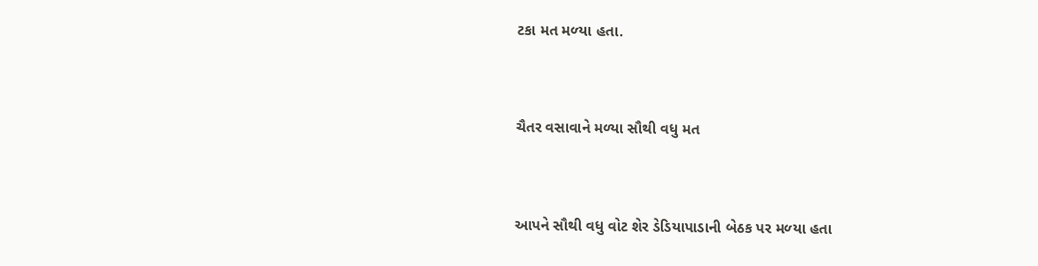ટકા મત મળ્‍યા હતા.


ચૈતર વસાવાને મળ્યા સૌથી વધુ મત


આપને સૌથી વધુ વોટ શેર ડેડિયાપાડાની બેઠક પર મળ્‍યા હતા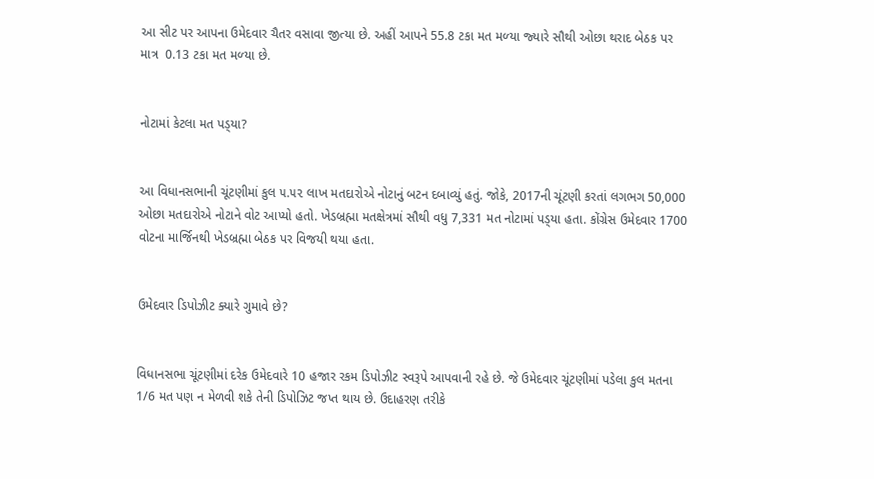આ સીટ પર આપના ઉમેદવાર ચૈતર વસાવા જીત્યા છે. અહીં આપને 55.8 ટકા મત મળ્‍યા જ્‍યારે સૌથી ઓછા થરાદ બેઠક પર માત્ર  0.13 ટકા મત મળ્‍યા છે.


નોટામાં કેટલા મત પડ્‍યા?


આ વિધાનસભાની ચૂંટણીમાં કુલ ૫.૫૨ લાખ મતદારોએ નોટાનું બટન દબાવ્‍યું હતું. જોકે, 2017ની ચૂંટણી કરતાં લગભગ 50,000  ઓછા મતદારોએ નોટાને વોટ આપ્‍યો હતો. ખેડબ્રહ્મા મતક્ષેત્રમાં સૌથી વધુ 7,331 મત નોટામાં પડ્‍યા હતા. કોંગ્રેસ ઉમેદવાર 1700 વોટના માર્જિનથી ખેડબ્રહ્મા બેઠક પર વિજયી થયા હતા.


ઉમેદવાર ડિપોઝીટ ક્યારે ગુમાવે છે?


વિધાનસભા ચૂંટણીમાં દરેક ઉમેદવારે 10 હજાર રકમ ડિપોઝીટ સ્વરૂપે આપવાની રહે છે. જે ઉમેદવાર ચૂંટણીમાં પડેલા કુલ મતના 1/6 મત પણ ન મેળવી શકે તેની ડિપોઝિટ જપ્ત થાય છે. ઉદાહરણ તરીકે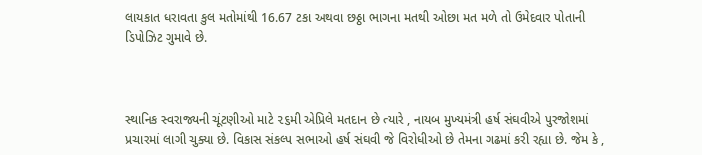લાયકાત ધરાવતા કુલ મતોમાંથી 16.67 ટકા અથવા છઠ્ઠા ભાગના મતથી ઓછા મત મળે તો ઉમેદવાર પોતાની ડિપોઝિટ ગુમાવે છે.



સ્થાનિક સ્વરાજ્યની ચૂંટણીઓ માટે ૨૬મી એપ્રિલે મતદાન છે ત્યારે , નાયબ મુખ્યમંત્રી હર્ષ સંઘવીએ પુરજોશમાં પ્રચારમાં લાગી ચુક્યા છે. વિકાસ સંકલ્પ સભાઓ હર્ષ સંઘવી જે વિરોધીઓ છે તેમના ગઢમાં કરી રહ્યા છે. જેમ કે ,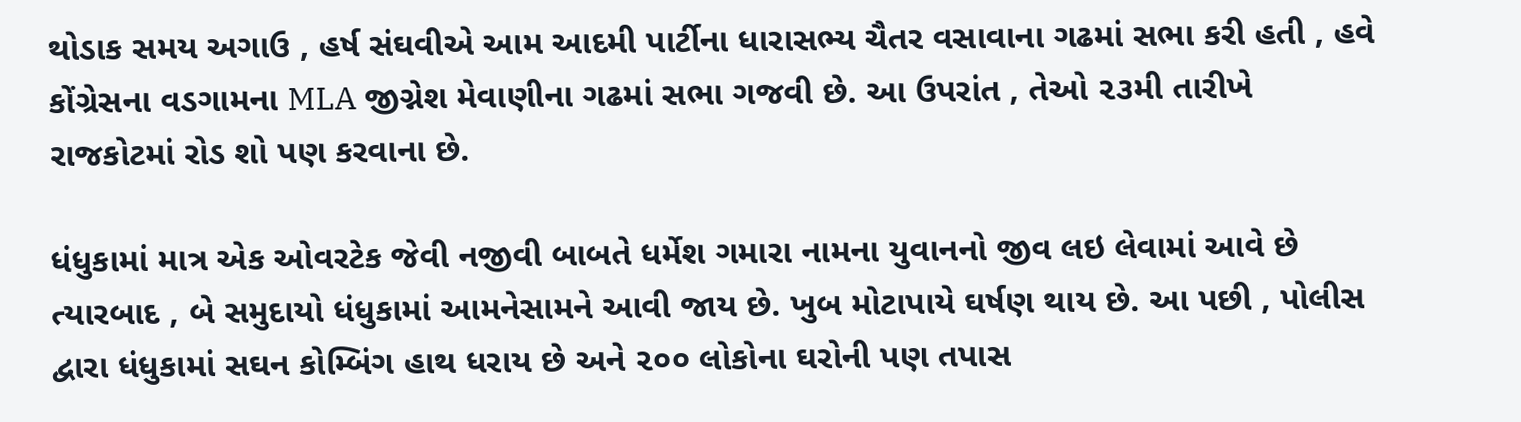થોડાક સમય અગાઉ , હર્ષ સંઘવીએ આમ આદમી પાર્ટીના ધારાસભ્ય ચૈતર વસાવાના ગઢમાં સભા કરી હતી , હવે કોંગ્રેસના વડગામના MLA જીગ્નેશ મેવાણીના ગઢમાં સભા ગજવી છે. આ ઉપરાંત , તેઓ ૨૩મી તારીખે રાજકોટમાં રોડ શો પણ કરવાના છે.

ધંધુકામાં માત્ર એક ઓવરટેક જેવી નજીવી બાબતે ધર્મેશ ગમારા નામના યુવાનનો જીવ લઇ લેવામાં આવે છે ત્યારબાદ , બે સમુદાયો ધંધુકામાં આમનેસામને આવી જાય છે. ખુબ મોટાપાયે ઘર્ષણ થાય છે. આ પછી , પોલીસ દ્વારા ધંધુકામાં સઘન કોમ્બિંગ હાથ ધરાય છે અને ૨૦૦ લોકોના ઘરોની પણ તપાસ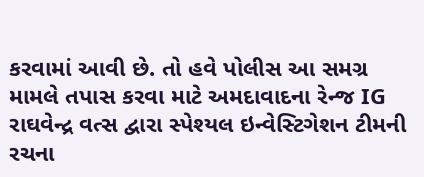કરવામાં આવી છે. તો હવે પોલીસ આ સમગ્ર મામલે તપાસ કરવા માટે અમદાવાદના રેન્જ IG રાઘવેન્દ્ર વત્સ દ્વારા સ્પેશ્યલ ઇન્વેસ્ટિગેશન ટીમની રચના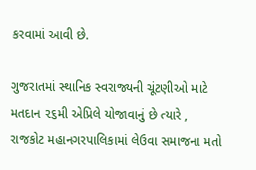કરવામાં આવી છે.

ગુજરાતમાં સ્થાનિક સ્વરાજ્યની ચૂંટણીઓ માટે મતદાન ૨૬મી એપ્રિલે યોજાવાનું છે ત્યારે , રાજકોટ મહાનગરપાલિકામાં લેઉવા સમાજના મતો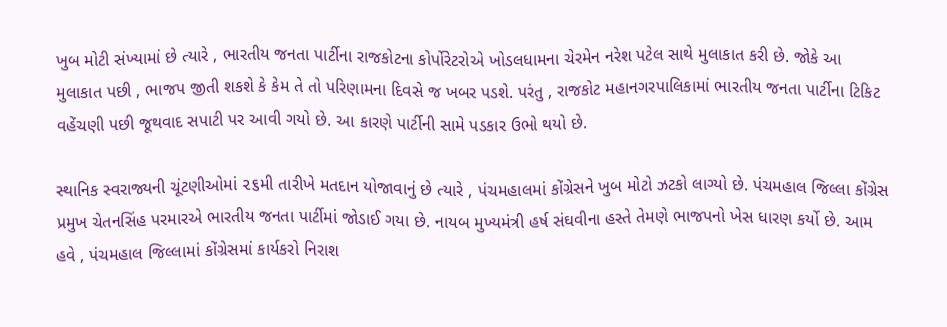ખુબ મોટી સંખ્યામાં છે ત્યારે , ભારતીય જનતા પાર્ટીના રાજકોટના કોર્પોરેટરોએ ખોડલધામના ચેરમેન નરેશ પટેલ સાથે મુલાકાત કરી છે. જોકે આ મુલાકાત પછી , ભાજપ જીતી શકશે કે કેમ તે તો પરિણામના દિવસે જ ખબર પડશે. પરંતુ , રાજકોટ મહાનગરપાલિકામાં ભારતીય જનતા પાર્ટીના ટિકિટ વહેંચણી પછી જૂથવાદ સપાટી પર આવી ગયો છે. આ કારણે પાર્ટીની સામે પડકાર ઉભો થયો છે.

સ્થાનિક સ્વરાજ્યની ચૂંટણીઓમાં ૨૬મી તારીખે મતદાન યોજાવાનું છે ત્યારે , પંચમહાલમાં કોંગ્રેસને ખુબ મોટો ઝટકો લાગ્યો છે. પંચમહાલ જિલ્લા કોંગ્રેસ પ્રમુખ ચેતનસિંહ પરમારએ ભારતીય જનતા પાર્ટીમાં જોડાઈ ગયા છે. નાયબ મુખ્યમંત્રી હર્ષ સંઘવીના હસ્તે તેમણે ભાજપનો ખેસ ધારણ કર્યો છે. આમ હવે , પંચમહાલ જિલ્લામાં કોંગ્રેસમાં કાર્યકરો નિરાશ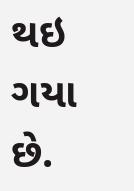થઇ ગયા છે.